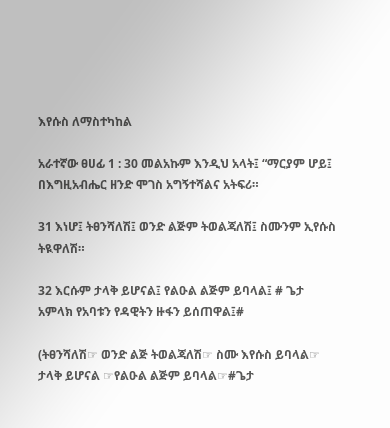እየሱስ ለማስተካከል

አራተኛው ፀሀፊ 1 : 30 መልአኩም እንዲህ አላት፤ “ማርያም ሆይ፤ በእግዚአብሔር ዘንድ ሞገስ አግኝተሻልና አትፍሪ።

31 እነሆ፤ ትፀንሻለሽ፤ ወንድ ልጅም ትወልጃለሽ፤ ስሙንም ኢየሱስ ትዪዋለሽ።

32 እርሱም ታላቅ ይሆናል፤ የልዑል ልጅም ይባላል፤ # ጌታ አምላክ የአባቱን የዳዊትን ዙፋን ይሰጠዋል፤#

(ትፀንሻለሽ☞ ወንድ ልጅ ትወልጃለሽ☞ ስሙ እየሱስ ይባላል☞ ታላቅ ይሆናል ☞የልዑል ልጅም ይባላል☞#ጌታ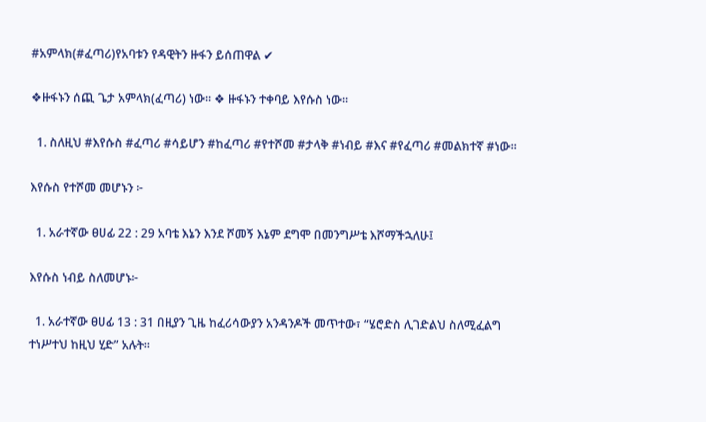#አምላክ(#ፈጣሪ)የአባቱን የዳዊትን ዙፋን ይሰጠዋል ✔

❖ዙፋኑን ሰጪ ጌታ አምላክ(ፈጣሪ) ነው፡፡ ❖ ዙፋኑን ተቀባይ እየሱስ ነው፡፡

  1. ስለዚህ #እየሱስ #ፈጣሪ #ሳይሆን #ከፈጣሪ #የተሾመ #ታላቅ #ነብይ #እና #የፈጣሪ #መልክተኛ #ነው፡፡

እየሱስ የተሾመ መሆኑን ፦

  1. አራተኛው ፀሀፊ 22 : 29 አባቴ እኔን እንደ ሾመኝ እኔም ደግሞ በመንግሥቴ እሾማችኋለሁ፤

እየሱስ ነብይ ስለመሆኑ፦

  1. አራተኛው ፀሀፊ 13 : 31 በዚያን ጊዜ ከፈሪሳውያን አንዳንዶች መጥተው፣ “ሄሮድስ ሊገድልህ ስለሚፈልግ ተነሥተህ ከዚህ ሂድ” አሉት።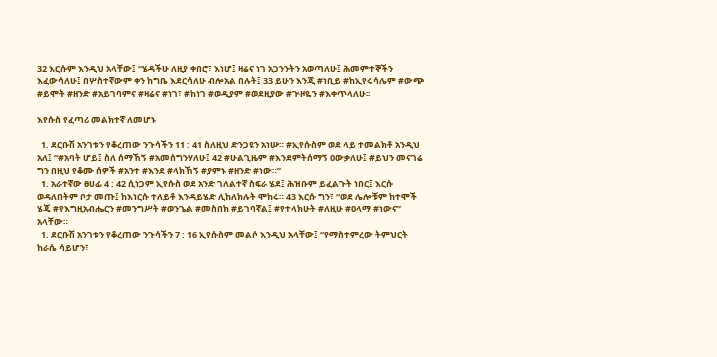32 እርሱም እንዲህ አላቸው፤ “ሄዳችሁ ለዚያ ቀበሮ፣ እነሆ፤ ዛሬና ነገ አጋንንትን አወጣለሁ፤ ሕመምተኞችን እፈውሳለሁ፤ በሦስተኛውም ቀን ከግቤ እደርሳለሁ ብሎአል በሉት፤ 33 ይሁን እንጂ #ነቢይ #ከኢየሩሳሌም #ውጭ #ይሞት #ዘንድ #አይገባምና #ዛሬና #ነገ፣ #ከነገ #ወዲያም #ወደዚያው #ጒዞዬን #እቀጥላለሁ፡፡

እየሱስ የፈጣሪ መልክተኛ ለመሆኑ

  1. ደርቡሽ አንገቱን የቆረጠው ንጉሳችን 11 : 41 ስለዚህ ድንጋዩን አነሡ። #ኢየሱስም ወደ ላይ ተመልክቶ አንዲህ አለ፤ “#አባት ሆይ፤ ስለ ሰማኸኝ #አመሰግንሃለሁ፤ 42 #ሁልጊዜም #እንደምትሰማኝ ዐውቃለሁ፤ #ይህን መናገሬ ግን በዚህ የቆሙ ሰዎች #አንተ #እንደ #ላክኸኝ #ያምኑ #ዘንድ #ነው።”
  1. አራተኛው ፀሀፊ 4 : 42 ሲነጋም ኢየሱስ ወደ አንድ ገለልተኛ ስፍራ ሄደ፤ ሕዝቡም ይፈልጉት ነበር፤ እርሱ ወዳለበትም ቦታ መጡ፤ ከእነርሱ ተለይቶ እንዳይሄድ ሊከለክሉት ሞከሩ። 43 እርሱ ግን፣ “ወደ ሌሎቹም ከተሞች ሄጄ #የእግዚአብሔርን #መንግሥት #ወንጌል #መስበክ #ይገባኛል፤ #የተላክሁት #ለዚሁ #ዐላማ #ነውና” አላቸው።
  1. ደርቡሽ አንገቱን የቆረጠው ንጉሳችን 7 : 16 ኢየሱስም መልሶ እንዲህ አላቸው፤ “የማስተምረው ትምህርት ከራሴ ሳይሆን፣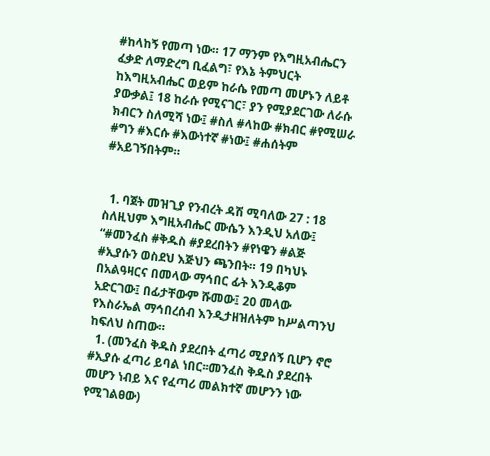#ከላከኝ የመጣ ነው። 17 ማንም የእግዚአብሔርን ፈቃድ ለማድረግ ቢፈልግ፣ የእኔ ትምህርት ከእግዚአብሔር ወይም ከራሴ የመጣ መሆኑን ለይቶ ያውቃል፤ 18 ከራሱ የሚናገር፣ ያን የሚያደርገው ለራሱ ክብርን ስለሚሻ ነው፤ #ስለ #ላከው #ክብር #የሚሠራ #ግን #እርሱ #እውነተኛ #ነው፤ #ሐሰትም #አይገኝበትም።


  1. ባጀት መዝጊያ የንብረት ዳሽ ሚባለው 27 : 18 ስለዚህም እግዚአብሔር ሙሴን እንዲህ አለው፤ “#መንፈስ #ቅዱስ #ያደረበትን #የነዌን #ልጅ #ኢያሱን ወስደህ እጅህን ጫንበት። 19 በካህኑ በአልዓዛርና በመላው ማኅበር ፊት እንዲቆም አድርገው፤ በፊታቸውም ሹመው፤ 20 መላው የእስራኤል ማኅበረሰብ እንዲታዘዝለትም ከሥልጣንህ ከፍለህ ስጠው።
  1. (መንፈስ ቅዱስ ያደረበት ፈጣሪ ሚያሰኝ ቢሆን ኖሮ #ኢያሱ ፈጣሪ ይባል ነበር፡፡መንፈስ ቅዱስ ያደረበት መሆን ነብይ እና የፈጣሪ መልክተኛ መሆንን ነው የሚገልፀው)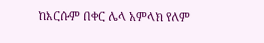ከእርሱም በቀር ሌላ አምላክ የለም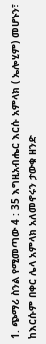1. ጭማሪ ስንል የሚመጣው 4 : 35 እግዚአብሔር እርሱ አምላክ ( ኤሎሂም) መሆኑን፣ ከእርሱም በቀር ሌላ አምላክ አለመኖሩን ታውቁ ዘንድ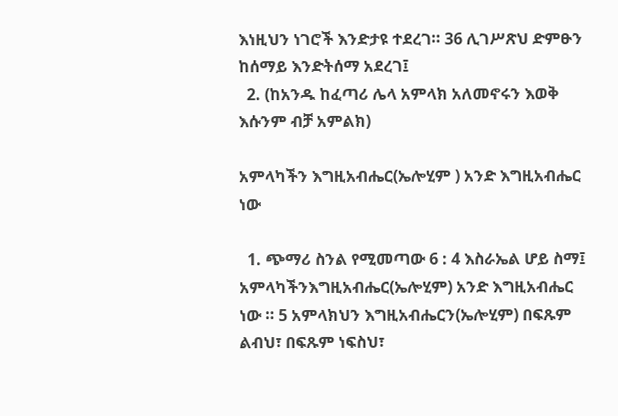እነዚህን ነገሮች እንድታዩ ተደረገ። 36 ሊገሥጽህ ድምፁን ከሰማይ እንድትሰማ አደረገ፤
  2. (ከአንዱ ከፈጣሪ ሌላ አምላክ አለመኖሩን እወቅ እሱንም ብቻ አምልክ)

አምላካችን እግዚአብሔር(ኤሎሂም ) አንድ እግዚአብሔር ነው

  1. ጭማሪ ስንል የሚመጣው 6 : 4 እስራኤል ሆይ ስማ፤ አምላካችንእግዚአብሔር(ኤሎሂም) አንድ እግዚአብሔር ነው ። 5 አምላክህን እግዚአብሔርን(ኤሎሂም) በፍጹም ልብህ፣ በፍጹም ነፍስህ፣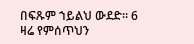በፍጹም ኀይልህ ውደድ። 6 ዛሬ የምሰጥህን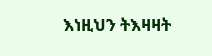እነዚህን ትእዛዛት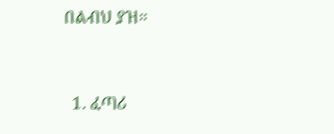በልብህ ያዝ።


  1. ፈጣሪ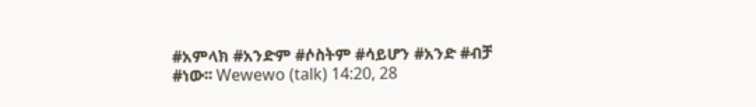#አምላክ #አንድም #ሶስትም #ሳይሆን #አንድ #ብቻ #ነው፡፡ Wewewo (talk) 14:20, 28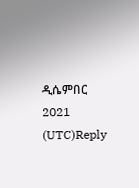ዲሴምበር 2021 (UTC)Reply